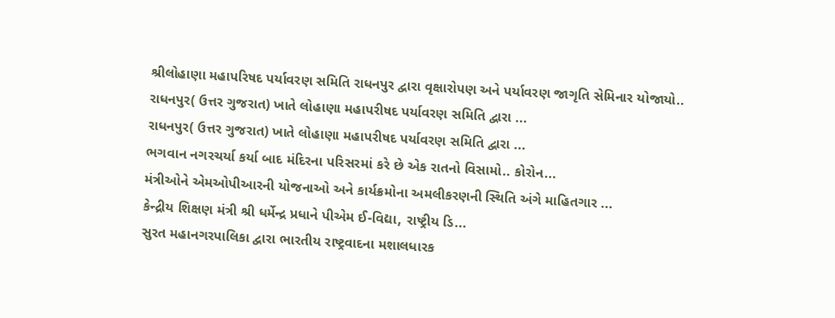શ્રીલોહાણા મહાપરિષદ પર્યાવરણ સમિતિ રાધનપુર દ્વારા વૃક્ષારોપણ અને પર્યાવરણ જાગૃતિ સેમિનાર યોજાયો..
રાધનપુર( ઉત્તર ગુજરાત) ખાતે લોહાણા મહાપરીષદ પર્યાવરણ સમિતિ દ્વારા ...
રાધનપુર( ઉત્તર ગુજરાત) ખાતે લોહાણા મહાપરીષદ પર્યાવરણ સમિતિ દ્વારા ...
ભગવાન નગરચર્યા કર્યા બાદ મંદિરના પરિસરમાં કરે છે એક રાતનો વિસામો.. કોરોન...
મંત્રીઓને એમઓપીઆરની યોજનાઓ અને કાર્યક્રમોના અમલીકરણની સ્થિતિ અંગે માહિતગાર ...
કેન્દ્રીય શિક્ષણ મંત્રી શ્રી ધર્મેન્દ્ર પ્રધાને પીએમ ઈ-વિદ્યા, રાષ્ટ્રીય ડિ...
સુરત મહાનગરપાલિકા દ્વારા ભારતીય રાષ્ટ્રવાદના મશાલધારક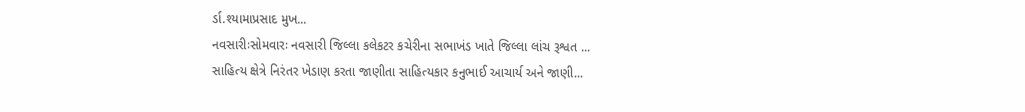ર્ડા.શ્યામાપ્રસાદ મુખ...
નવસારીઃસોમવારઃ નવસારી જિલ્લા કલેકટર કચેરીના સભાખંડ ખાતે જિલ્લા લાંચ રૂશ્વત ...
સાહિત્ય ક્ષેત્રે નિરંતર ખેડાણ કરતા જાણીતા સાહિત્યકાર કનુભાઈ આચાર્ય અને જાણી...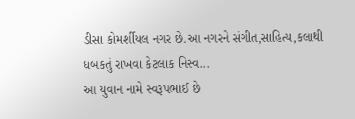ડીસા કોમર્શીયલ નગર છે.આ નગરને સંગીત,સાહિત્ય,કલાથી ધબકતું રાખવા કેટલાક નિસ્વ...
આ યુવાન નામે સ્વરૂપભાઈ છે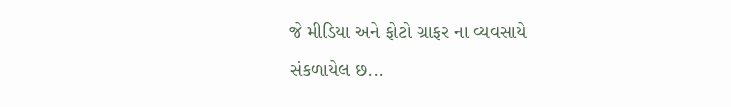જે મીડિયા અને ફોટો ગ્રાફર ના વ્યવસાયે સંકળાયેલ છ...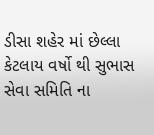ડીસા શહેર માં છેલ્લા કેટલાય વર્ષો થી સુભાસ સેવા સમિતિ ના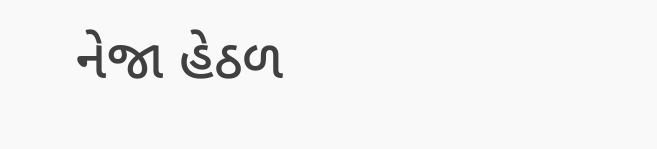નેજા હેઠળ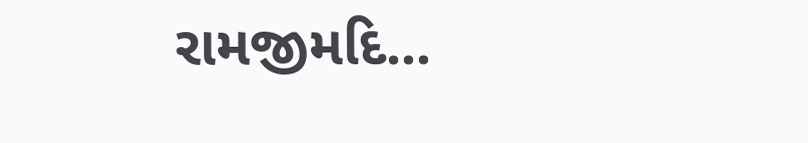રામજીમદિ...